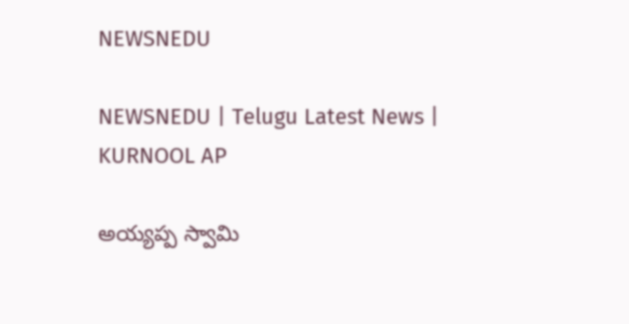NEWSNEDU

NEWSNEDU | Telugu Latest News | KURNOOL AP

అయ్యప్ప స్వామి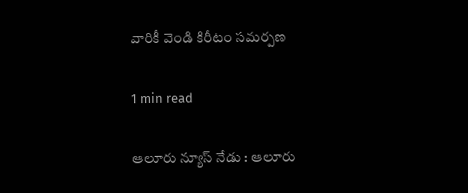వారికీ వెండి కిరీటం సమర్పణ

1 min read

ఆలూరు న్యూస్ నేడు : ఆలూరు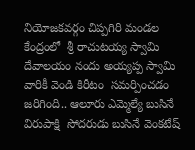నియోజకవర్గం చిప్పగిరి మండల కేంద్రంలో  శ్రీ రాచుటయ్య స్వామి దేవాలయం నందు అయ్యప్ప స్వామి వారికీ వెండి కిరీటం  సమర్పించడం జరిగింది.. ఆలూరు ఎమ్మెల్యే బుసినే విరుపాక్షి  సోదరుడు బుసినే వెంకటేష్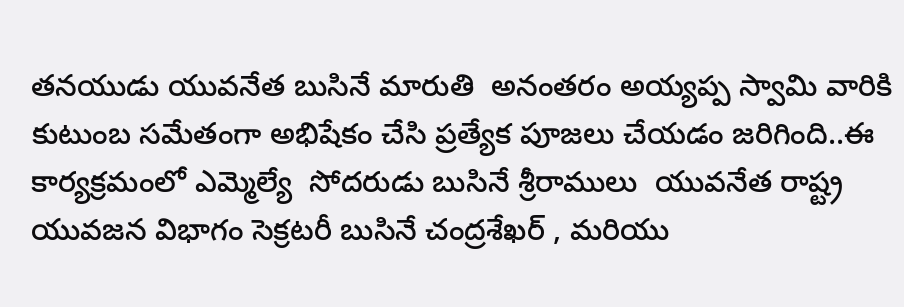తనయుడు యువనేత బుసినే మారుతి  అనంతరం అయ్యప్ప స్వామి వారికి కుటుంబ సమేతంగా అభిషేకం చేసి ప్రత్యేక పూజలు చేయడం జరిగింది..ఈ కార్యక్రమంలో ఎమ్మెల్యే  సోదరుడు బుసినే శ్రీరాములు  యువనేత రాష్ట్ర యువజన విభాగం సెక్రటరీ బుసినే చంద్రశేఖర్ , మరియు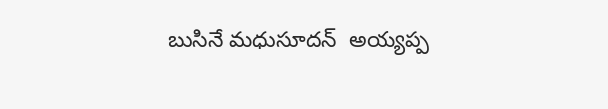బుసినే మధుసూదన్  అయ్యప్ప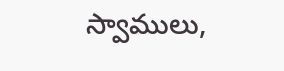స్వాములు,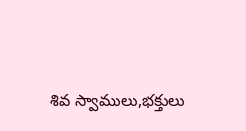శివ స్వాములు,భక్తులు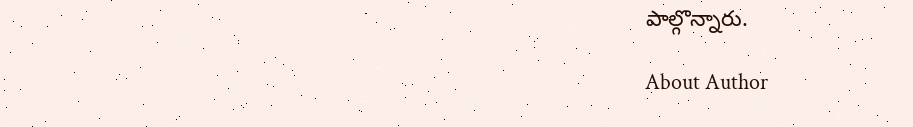పాల్గొన్నారు.

About Author